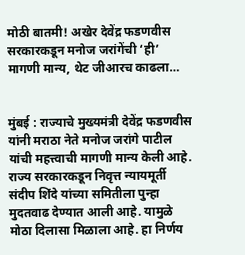मोठी बातमी! अखेर देवेंद्र फडणवीस सरकारकडून मनोज जरांगेंची ‘ही’ मागणी मान्य, थेट जीआरच काढला…


मुंबई : राज्याचे मुख्यमंत्री देवेंद्र फडणवीस यांनी मराठा नेते मनोज जरांगे पाटील यांची महत्त्वाची मागणी मान्य केली आहे. राज्य सरकारकडून निवृत्त न्यायमूर्ती संदीप शिंदे यांच्या समितीला पुन्हा मुदतवाढ देण्यात आली आहे. यामुळे मोठा दिलासा मिळाला आहे. हा निर्णय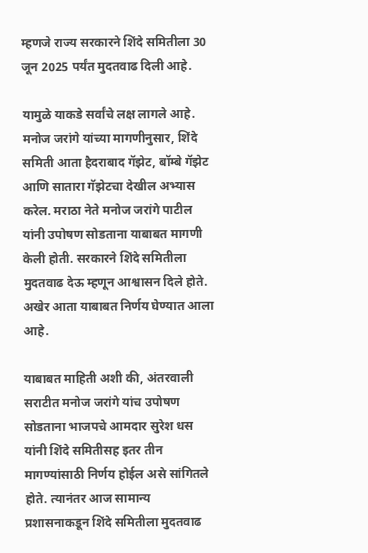म्हणजे राज्य सरकारने शिंदे समितीला 30 जून 2025 पर्यंत मुदतवाढ दिली आहे.

यामुळे याकडे सर्वांचे लक्ष लागले आहे. मनोज जरांगे यांच्या मागणीनुसार, शिंदे समिती आता हैदराबाद गॅझेट, बॉम्बे गॅझेट आणि सातारा गॅझेटचा देखील अभ्यास करेल. मराठा नेते मनोज जरांगे पाटील यांनी उपोषण सोडताना याबाबत मागणी केली होती. सरकारने शिंदे समितीला मुदतवाढ देऊ म्हणून आश्वासन दिले होते. अखेर आता याबाबत निर्णय घेण्यात आला आहे.

याबाबत माहिती अशी की, अंतरवाली सराटीत मनोज जरांगे यांच उपोषण सोडताना भाजपचे आमदार सुरेश धस यांनी शिंदे समितीसह इतर तीन मागण्यांसाठी निर्णय होईल असे सांगितले होते. त्यानंतर आज सामान्य प्रशासनाकडून शिंदे समितीला मुदतवाढ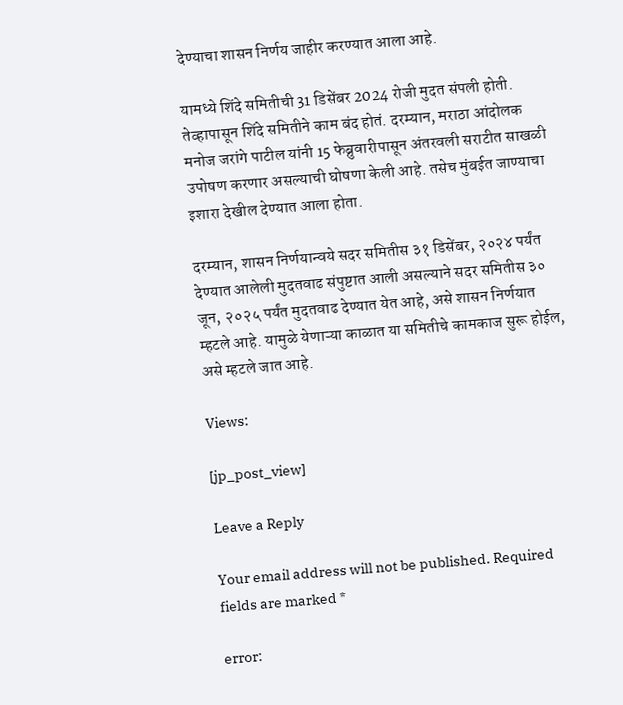देण्याचा शासन निर्णय जाहीर करण्यात आला आहे.

यामध्ये शिंदे समितीची 31 डिसेंबर 2024 रोजी मुदत संपली होती. तेव्हापासून शिंदे समितीने काम बंद होतं. दरम्यान, मराठा आंदोलक मनोज जरांगे पाटील यांनी 15 फेब्रुवारीपासून अंतरवली सराटीत साखळी उपोषण करणार असल्याची घोषणा केली आहे. तसेच मुंबईत जाण्याचा इशारा देखील देण्यात आला होता.

दरम्यान, शासन निर्णयान्वये सदर समितीस ३१ डिसेंबर, २०२४ पर्यंत देण्यात आलेली मुदतवाढ संपुष्टात आली असल्याने सदर समितीस ३० जून, २०२५ पर्यंत मुदतवाढ देण्यात येत आहे, असे शासन निर्णयात म्हटले आहे. यामुळे येणाऱ्या काळात या समितीचे कामकाज सुरू होईल, असे म्हटले जात आहे.

Views:

[jp_post_view]

Leave a Reply

Your email address will not be published. Required fields are marked *

error: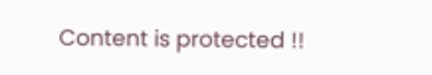Content is protected !!